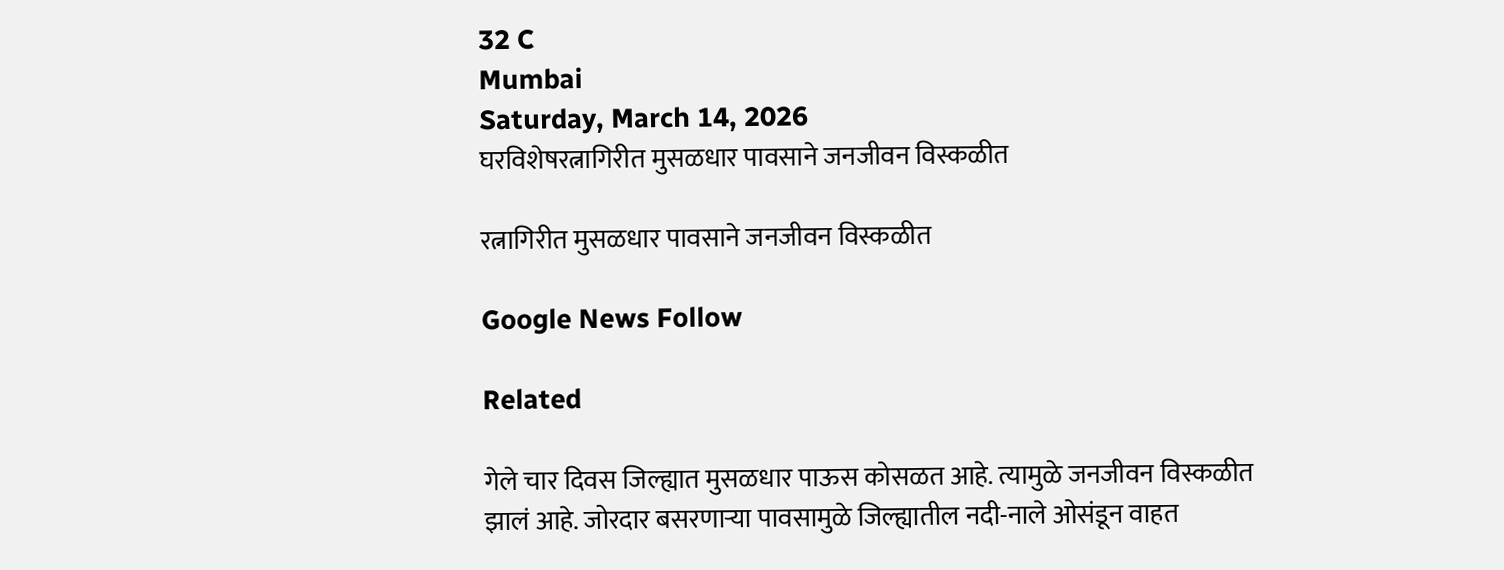32 C
Mumbai
Saturday, March 14, 2026
घरविशेषरत्नागिरीत मुसळधार पावसाने जनजीवन विस्कळीत

रत्नागिरीत मुसळधार पावसाने जनजीवन विस्कळीत

Google News Follow

Related

गेले चार दिवस जिल्ह्यात मुसळधार पाऊस कोसळत आहे. त्यामुळे जनजीवन विस्कळीत झालं आहे. जोरदार बसरणाऱ्या पावसामुळे जिल्ह्यातील नदी-नाले ओसंडून वाहत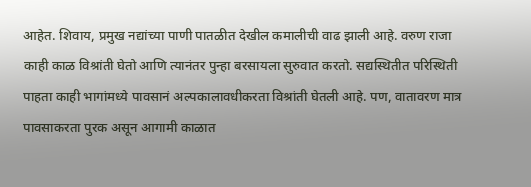आहेत. शिवाय, प्रमुख नद्यांच्या पाणी पातळीत देखील कमालीची वाढ झाली आहे. वरुण राजा काही काळ विश्रांती घेतो आणि त्यानंतर पुन्हा बरसायला सुरुवात करतो. सद्यस्थितीत परिस्थिती पाहता काही भागांमध्ये पावसानं अल्पकालावधीकरता विश्रांती घेतली आहे. पण, वातावरण मात्र पावसाकरता पुरक असून आगामी काळात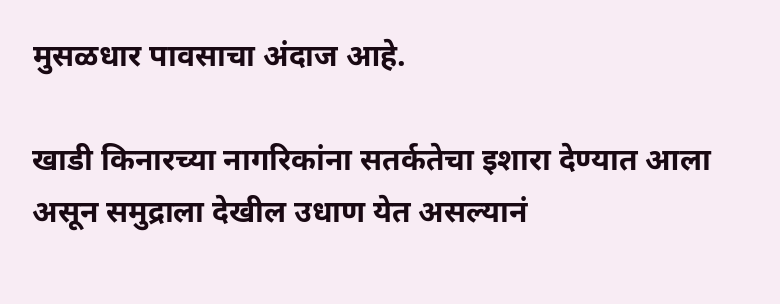मुसळधार पावसाचा अंदाज आहे.

खाडी किनारच्या नागरिकांना सतर्कतेचा इशारा देण्यात आला असून समुद्राला देखील उधाण येत असल्यानं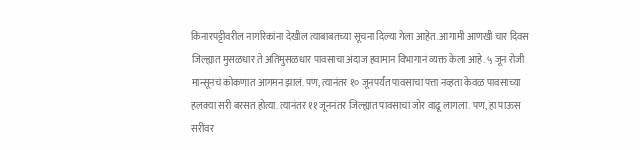किनारपट्टीवरील नागरिकांना देखील त्याबाबतच्या सूचना दिल्या गेला आहेत. आगामी आणखी चार दिवस जिल्ह्यात मुसळधार ते अतिमुसळधार पावसाचा अंदाज हवामान विभागानं व्यक्त केला आहे. ५ जून रोजी मान्सूनचं कोकणात आगमन झालं. पण, त्यानंतर १० जूनपर्यंत पावसाचा पत्ता नव्हता केवळ पावसाच्या हलक्या सरी बरसत होत्या. त्यानंतर ११ जूननंतर जिल्ह्यात पावसाचा जोर वाढू लागला. पण, हा पाऊस सरींवर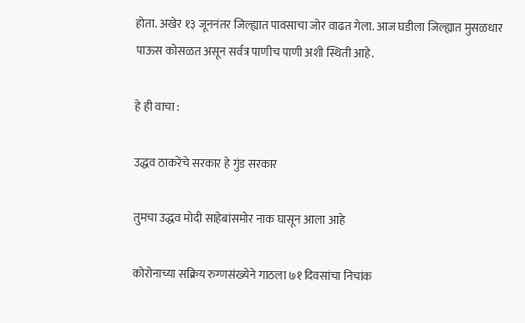होता. अखेर १३ जूननंतर जिल्ह्यात पावसाचा जोर वाढत गेला. आज घडीला जिल्ह्यात मुसळधार पाऊस कोसळत असून सर्वत्र पाणीच पाणी अशी स्थिती आहे.

हे ही वाचा :

उद्धव ठाकरेंचे सरकार हे गुंड सरकार

तुमचा उद्धव मोदी साहेबांसमोर नाक घासून आला आहे

कोरोनाच्या सक्रिय रुग्णसंख्येने गाठला ७१ दिवसांचा निचांक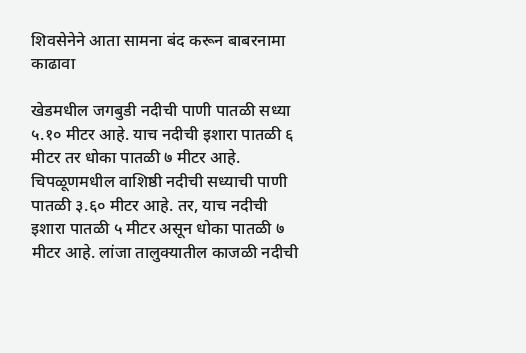शिवसेनेने आता सामना बंद करून बाबरनामा काढावा

खेडमधील जगबुडी नदीची पाणी पातळी सध्या ५.१० मीटर आहे. याच नदीची इशारा पातळी ६ मीटर तर धोका पातळी ७ मीटर आहे. चिपळूणमधील वाशिष्ठी नदीची सध्याची पाणी पातळी ३.६० मीटर आहे. तर, याच नदीची इशारा पातळी ५ मीटर असून धोका पातळी ७ मीटर आहे. लांजा तालुक्यातील काजळी नदीची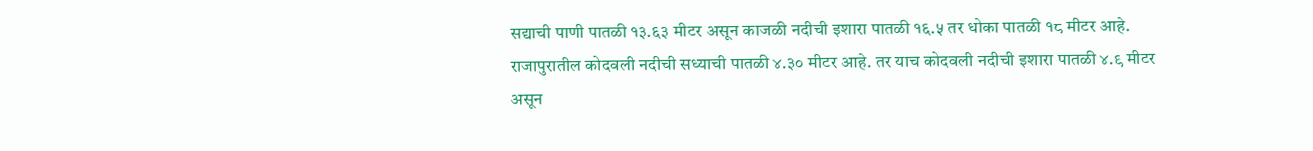सद्याची पाणी पातळी १३.६३ मीटर असून काजळी नदीची इशारा पातळी १६.५ तर धोका पातळी १८ मीटर आहे. राजापुरातील कोदवली नदीची सध्याची पातळी ४.३० मीटर आहे. तर याच कोदवली नदीची इशारा पातळी ४.९ मीटर असून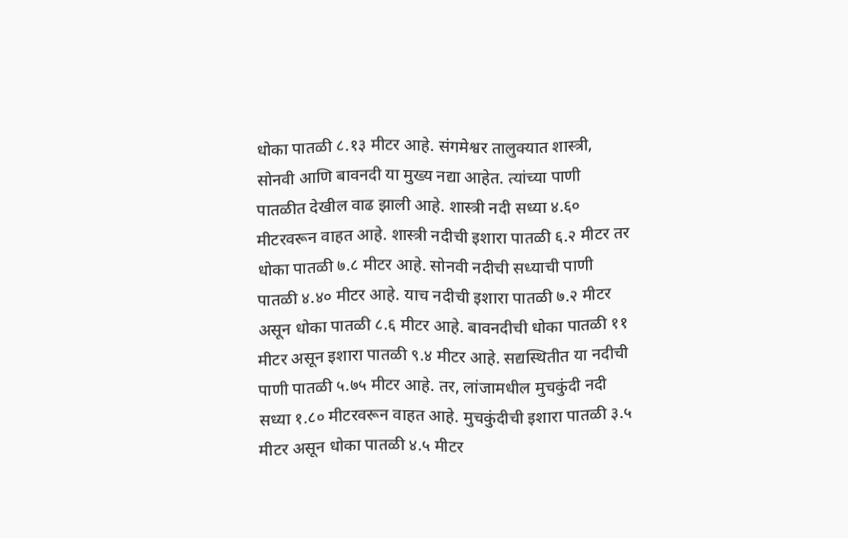धोका पातळी ८.१३ मीटर आहे. संगमेश्वर तालुक्यात शास्त्री, सोनवी आणि बावनदी या मुख्य नद्या आहेत. त्यांच्या पाणी पातळीत देखील वाढ झाली आहे. शास्त्री नदी सध्या ४.६० मीटरवरून वाहत आहे. शास्त्री नदीची इशारा पातळी ६.२ मीटर तर धोका पातळी ७.८ मीटर आहे. सोनवी नदीची सध्याची पाणी पातळी ४.४० मीटर आहे. याच नदीची इशारा पातळी ७.२ मीटर असून धोका पातळी ८.६ मीटर आहे. बावनदीची धोका पातळी ११ मीटर असून इशारा पातळी ९.४ मीटर आहे. सद्यस्थितीत या नदीची पाणी पातळी ५.७५ मीटर आहे. तर, लांजामधील मुचकुंदी नदी सध्या १.८० मीटरवरून वाहत आहे. मुचकुंदीची इशारा पातळी ३.५ मीटर असून धोका पातळी ४.५ मीटर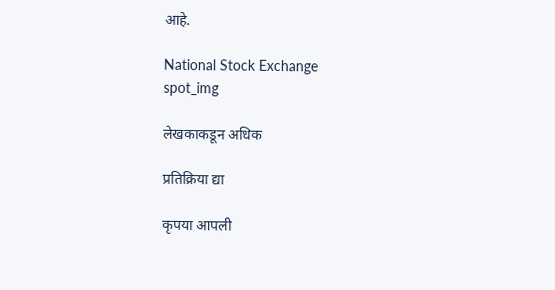आहे.

National Stock Exchange
spot_img

लेखकाकडून अधिक

प्रतिक्रिया द्या

कृपया आपली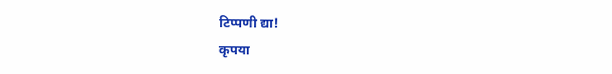टिप्पणी द्या!
कृपया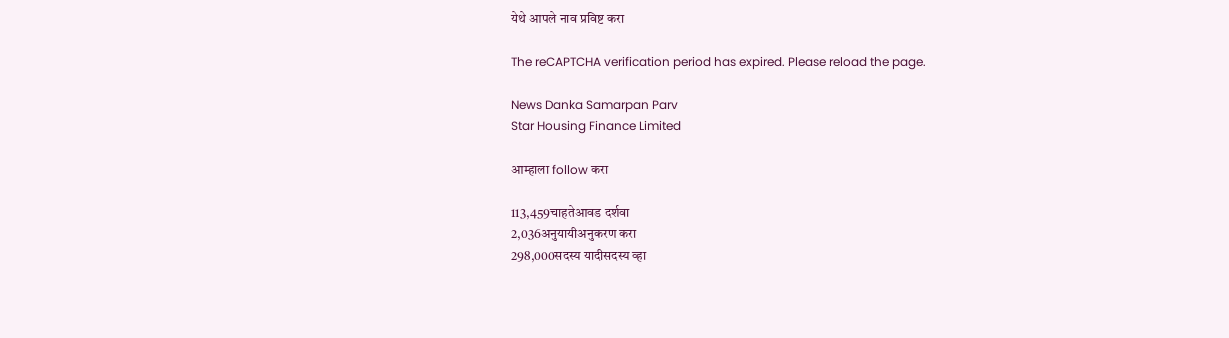येथे आपले नाव प्रविष्ट करा

The reCAPTCHA verification period has expired. Please reload the page.

News Danka Samarpan Parv
Star Housing Finance Limited

आम्हाला follow करा

113,459चाहतेआवड दर्शवा
2,036अनुयायीअनुकरण करा
298,000सदस्य यादीसदस्य व्हा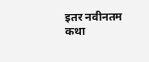इतर नवीनतम कथा